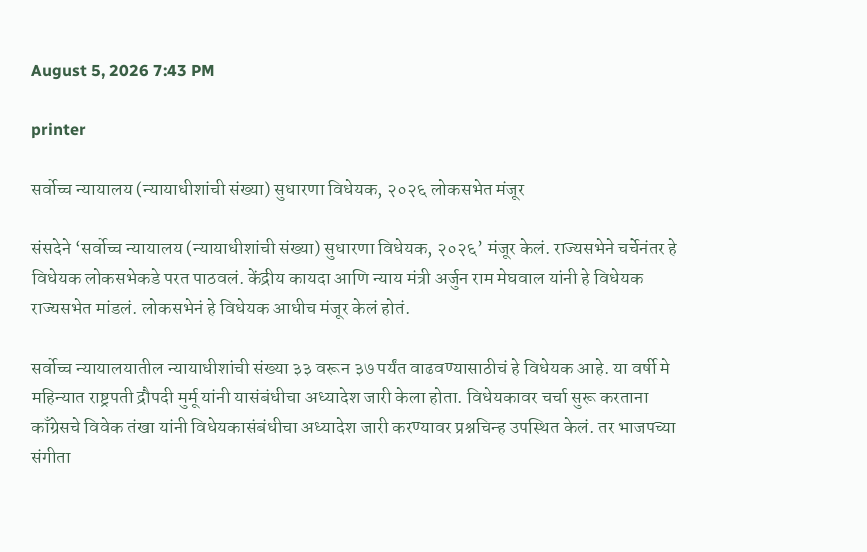August 5, 2026 7:43 PM

printer

सर्वोच्च न्यायालय (न्यायाधीशांची संख्या) सुधारणा विधेयक, २०२६ लोकसभेत मंजूर

संसदेने ‘सर्वोच्च न्यायालय (न्यायाधीशांची संख्या) सुधारणा विधेयक, २०२६’ मंजूर केलं. राज्यसभेने चर्चेनंतर हे विधेयक लोकसभेकडे परत पाठवलं. केंद्रीय कायदा आणि न्याय मंत्री अर्जुन राम मेघवाल यांनी हे विधेयक राज्यसभेत मांडलं. लोकसभेनं हे विधेयक आधीच मंजूर केलं होतं.

सर्वोच्च न्यायालयातील न्यायाधीशांची संख्या ३३ वरून ३७ पर्यंत वाढवण्यासाठीचं हे विधेयक आहे. या वर्षी मे महिन्यात राष्ट्रपती द्रौपदी मुर्मू यांनी यासंबंधीचा अध्यादेश जारी केला होता. विधेयकावर चर्चा सुरू करताना काँग्रेसचे विवेक तंखा यांनी विधेयकासंबंधीचा अध्यादेश जारी करण्यावर प्रश्नचिन्ह उपस्थित केलं. तर भाजपच्या संगीता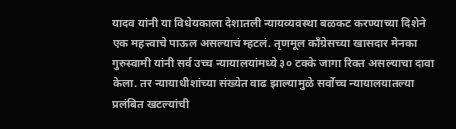यादव यांनी या विधेयकाला देशातली न्यायव्यवस्था बळकट करण्याच्या दिशेने एक महत्त्वाचे पाऊल असल्याचं म्हटलं. तृणमूल काँग्रेसच्या खासदार मेनका गुरुस्वामी यांनी सर्व उच्च न्यायालयांमध्ये ३० टक्के जागा रिक्त असल्याचा दावा केला. तर न्यायाधीशांच्या संख्येत वाढ झाल्यामुळे सर्वोच्च न्यायालयातल्या प्रलंबित खटल्यांची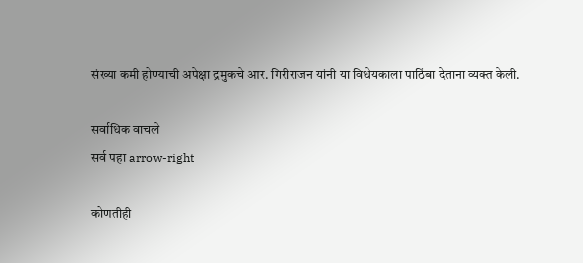संख्या कमी होण्याची अपेक्षा द्रमुकचे आर. गिरीराजन यांनी या विधेयकाला पाठिंबा देताना व्यक्त केली.

सर्वाधिक वाचले
सर्व पहा arrow-right

कोणतीही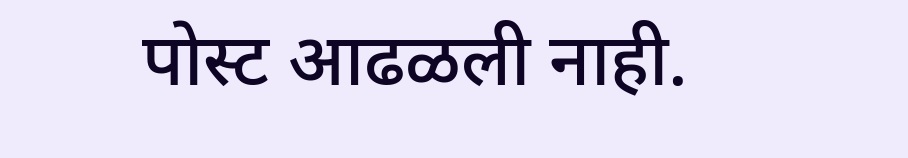पोस्ट आढळली नाही.